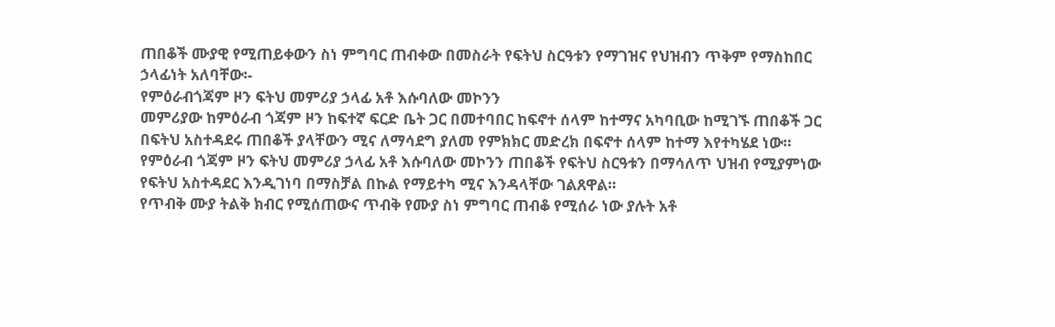ጠበቆች ሙያዊ የሚጠይቀውን ስነ ምግባር ጠብቀው በመስራት የፍትህ ስርዓቱን የማገዝና የህዝብን ጥቅም የማስከበር ኃላፊነት አለባቸው፡-
የምዕራብጎጃም ዞን ፍትህ መምሪያ ኃላፊ አቶ እሱባለው መኮንን
መምሪያው ከምዕራብ ጎጃም ዞን ከፍተኛ ፍርድ ቤት ጋር በመተባበር ከፍኖተ ሰላም ከተማና አካባቢው ከሚገኙ ጠበቆች ጋር በፍትህ አስተዳደሩ ጠበቆች ያላቸውን ሚና ለማሳደግ ያለመ የምክክር መድረክ በፍኖተ ሰላም ከተማ እየተካሄደ ነው።
የምዕራብ ጎጃም ዞን ፍትህ መምሪያ ኃላፊ አቶ እሱባለው መኮንን ጠበቆች የፍትህ ስርዓቱን በማሳለጥ ህዝብ የሚያምነው የፍትህ አስተዳደር እንዲገነባ በማስቻል በኩል የማይተካ ሚና እንዳላቸው ገልጸዋል።
የጥብቅ ሙያ ትልቅ ክብር የሚሰጠውና ጥብቅ የሙያ ስነ ምግባር ጠብቆ የሚሰራ ነው ያሉት አቶ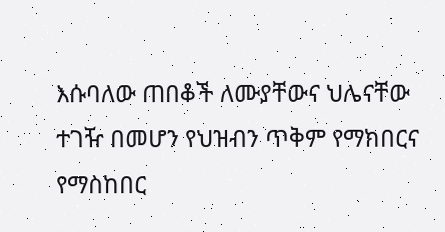እሱባለው ጠበቆች ለሙያቸውና ህሌናቸው ተገዥ በመሆን የህዝብን ጥቅም የማክበርና የማስከበር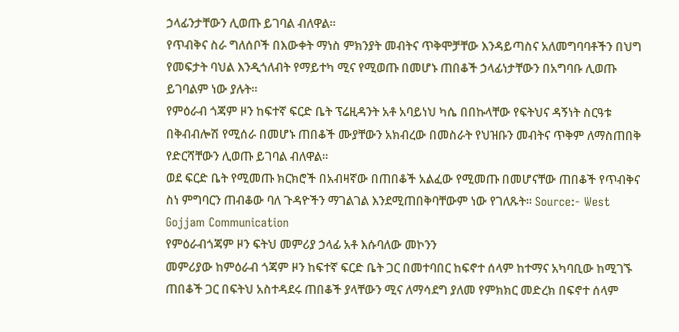ኃላፊንታቸውን ሊወጡ ይገባል ብለዋል።
የጥብቅና ስራ ግለሰቦች በእውቀት ማነስ ምክንያት መብትና ጥቅሞቻቸው እንዳይጣስና አለመግባባቶችን በህግ የመፍታት ባህል እንዲጎለብት የማይተካ ሚና የሚወጡ በመሆኑ ጠበቆች ኃላፊነታቸውን በአግባቡ ሊወጡ ይገባልም ነው ያሉት።
የምዕራብ ጎጃም ዞን ከፍተኛ ፍርድ ቤት ፕሬዚዳንት አቶ አባይነህ ካሴ በበኩላቸው የፍትህና ዳኝነት ስርዓቱ በቅብብሎሽ የሚሰራ በመሆኑ ጠበቆች ሙያቸውን አክብረው በመስራት የህዝቡን መብትና ጥቅም ለማስጠበቅ የድርሻቸውን ሊወጡ ይገባል ብለዋል።
ወደ ፍርድ ቤት የሚመጡ ክርክሮች በአብዛኛው በጠበቆች አልፈው የሚመጡ በመሆናቸው ጠበቆች የጥብቅና ስነ ምግባርን ጠብቆው ባለ ጉዳዮችን ማገልገል እንደሚጠበቅባቸውም ነው የገለጹት። Source:- West Gojjam Communication
የምዕራብጎጃም ዞን ፍትህ መምሪያ ኃላፊ አቶ እሱባለው መኮንን
መምሪያው ከምዕራብ ጎጃም ዞን ከፍተኛ ፍርድ ቤት ጋር በመተባበር ከፍኖተ ሰላም ከተማና አካባቢው ከሚገኙ ጠበቆች ጋር በፍትህ አስተዳደሩ ጠበቆች ያላቸውን ሚና ለማሳደግ ያለመ የምክክር መድረክ በፍኖተ ሰላም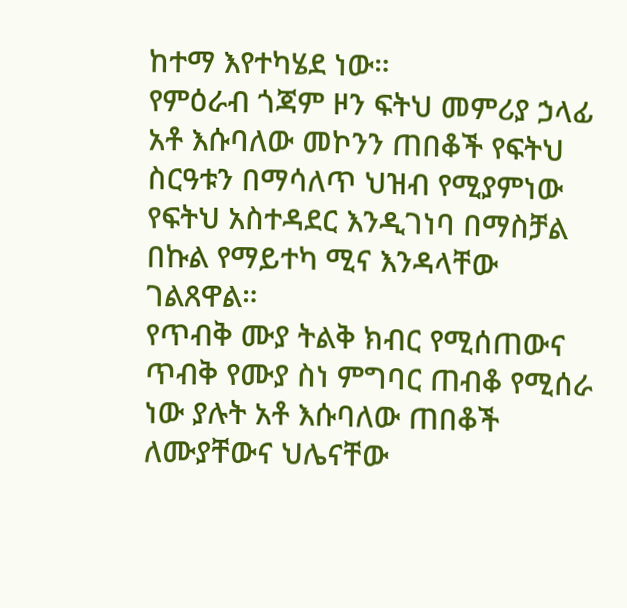ከተማ እየተካሄደ ነው።
የምዕራብ ጎጃም ዞን ፍትህ መምሪያ ኃላፊ አቶ እሱባለው መኮንን ጠበቆች የፍትህ ስርዓቱን በማሳለጥ ህዝብ የሚያምነው የፍትህ አስተዳደር እንዲገነባ በማስቻል በኩል የማይተካ ሚና እንዳላቸው ገልጸዋል።
የጥብቅ ሙያ ትልቅ ክብር የሚሰጠውና ጥብቅ የሙያ ስነ ምግባር ጠብቆ የሚሰራ ነው ያሉት አቶ እሱባለው ጠበቆች ለሙያቸውና ህሌናቸው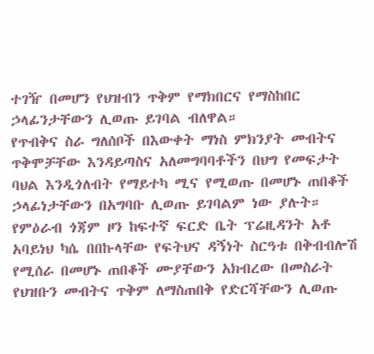ተገዥ በመሆን የህዝብን ጥቅም የማክበርና የማስከበር ኃላፊንታቸውን ሊወጡ ይገባል ብለዋል።
የጥብቅና ስራ ግለሰቦች በእውቀት ማነስ ምክንያት መብትና ጥቅሞቻቸው እንዳይጣስና አለመግባባቶችን በህግ የመፍታት ባህል እንዲጎለብት የማይተካ ሚና የሚወጡ በመሆኑ ጠበቆች ኃላፊነታቸውን በአግባቡ ሊወጡ ይገባልም ነው ያሉት።
የምዕራብ ጎጃም ዞን ከፍተኛ ፍርድ ቤት ፕሬዚዳንት አቶ አባይነህ ካሴ በበኩላቸው የፍትህና ዳኝነት ስርዓቱ በቅብብሎሽ የሚሰራ በመሆኑ ጠበቆች ሙያቸውን አክብረው በመስራት የህዝቡን መብትና ጥቅም ለማስጠበቅ የድርሻቸውን ሊወጡ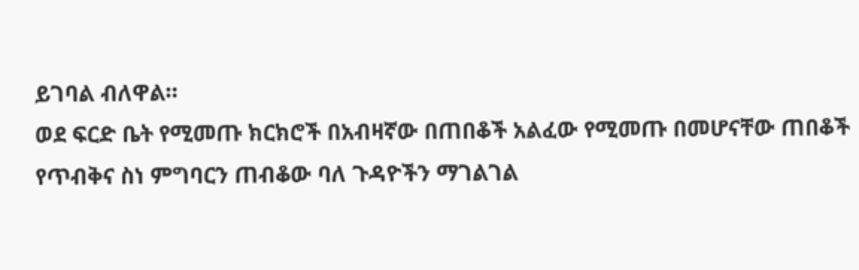ይገባል ብለዋል።
ወደ ፍርድ ቤት የሚመጡ ክርክሮች በአብዛኛው በጠበቆች አልፈው የሚመጡ በመሆናቸው ጠበቆች የጥብቅና ስነ ምግባርን ጠብቆው ባለ ጉዳዮችን ማገልገል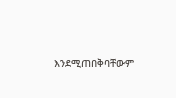እንደሚጠበቅባቸውም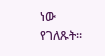ነው የገለጹት።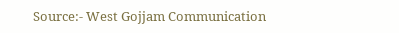Source:- West Gojjam Communication